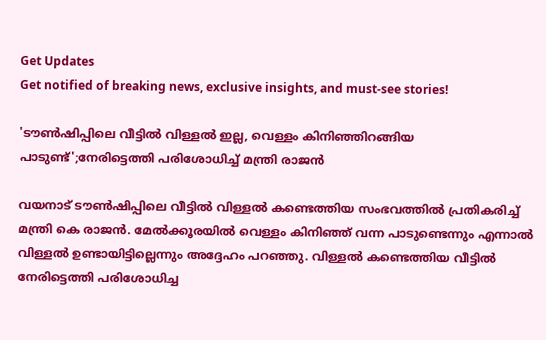Get Updates
Get notified of breaking news, exclusive insights, and must-see stories!

'ടൗണ്‍ഷിപ്പിലെ വീട്ടില്‍ വിള്ളല്‍ ഇല്ല, വെള്ളം കിനിഞ്ഞിറങ്ങിയ പാടുണ്ട്';നേരിട്ടെത്തി പരിശോധിച്ച് മന്ത്രി രാജൻ

വയനാട് ടൗണ്‍ഷിപ്പിലെ വീട്ടില്‍ വിള്ളല്‍ കണ്ടെത്തിയ സംഭവത്തിൽ പ്രതികരിച്ച് മന്ത്രി കെ രാജൻ. മേല്‍ക്കൂരയില്‍ വെള്ളം കിനിഞ്ഞ് വന്ന പാടുണ്ടെന്നും എന്നാല്‍ വിള്ളല്‍ ഉണ്ടായിട്ടില്ലെന്നും അദ്ദേഹം പറഞ്ഞു. വിള്ളൽ കണ്ടെത്തിയ വീട്ടിൽ നേരിട്ടെത്തി പരിശോധിച്ച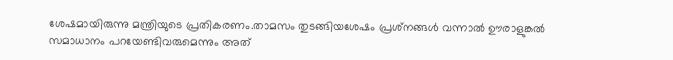ശേഷമായിരുന്നു മന്ത്രിയുടെ പ്രതികരണം.താമസം തുടങ്ങിയശേഷം പ്രശ്‌നങ്ങള്‍ വന്നാല്‍ ഊരാളുങ്കല്‍ സമാധാനം പറയേണ്ടിവരുമെന്നും അത്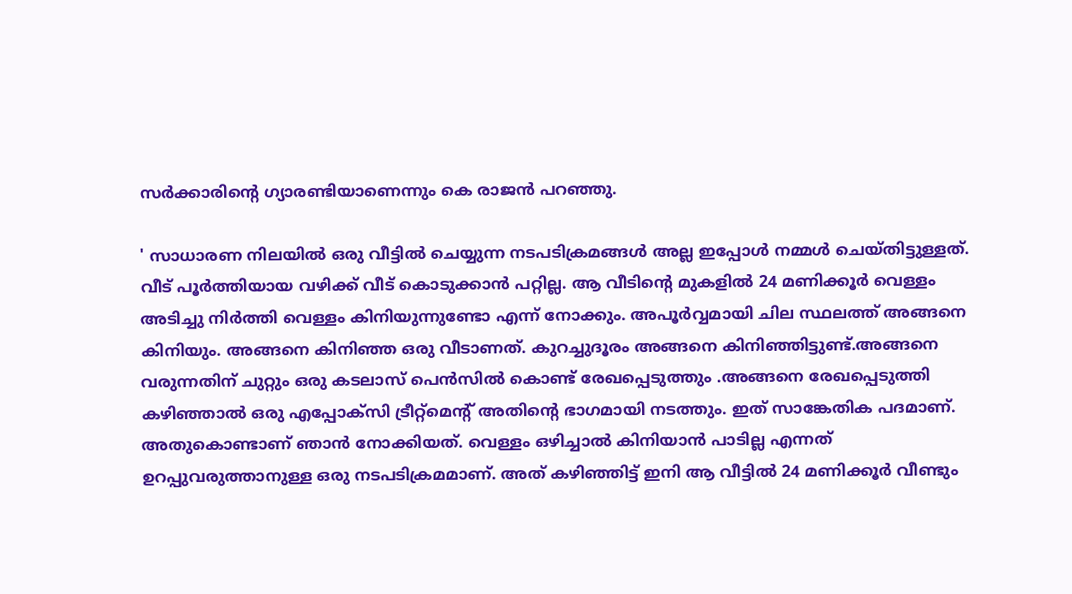സര്‍ക്കാരിന്റെ ഗ്യാരണ്ടിയാണെന്നും കെ രാജന്‍ പറഞ്ഞു.

' സാധാരണ നിലയിൽ ഒരു വീട്ടിൽ ചെയ്യുന്ന നടപടിക്രമങ്ങൾ അല്ല ഇപ്പോൾ നമ്മൾ ചെയ്തിട്ടുള്ളത്.
വീട് പൂർത്തിയായ വഴിക്ക് വീട് കൊടുക്കാൻ പറ്റില്ല. ആ വീടിന്റെ മുകളിൽ 24 മണിക്കൂർ വെള്ളം അടിച്ചു നിർത്തി വെള്ളം കിനിയുന്നുണ്ടോ എന്ന് നോക്കും. അപൂർവ്വമായി ചില സ്ഥലത്ത് അങ്ങനെ കിനിയും. അങ്ങനെ കിനിഞ്ഞ ഒരു വീടാണത്. കുറച്ചുദൂരം അങ്ങനെ കിനിഞ്ഞിട്ടുണ്ട്.അങ്ങനെ വരുന്നതിന് ചുറ്റും ഒരു കടലാസ് പെൻസിൽ കൊണ്ട് രേഖപ്പെടുത്തും .അങ്ങനെ രേഖപ്പെടുത്തി കഴിഞ്ഞാൽ ഒരു എപ്പോക്സി ട്രീറ്റ്മെന്റ് അതിന്റെ ഭാഗമായി നടത്തും. ഇത് സാങ്കേതിക പദമാണ്. അതുകൊണ്ടാണ് ഞാൻ നോക്കിയത്. വെള്ളം ഒഴിച്ചാൽ കിനിയാൻ പാടില്ല എന്നത് ഉറപ്പുവരുത്താനുള്ള ഒരു നടപടിക്രമമാണ്. അത് കഴിഞ്ഞിട്ട് ഇനി ആ വീട്ടിൽ 24 മണിക്കൂർ വീണ്ടും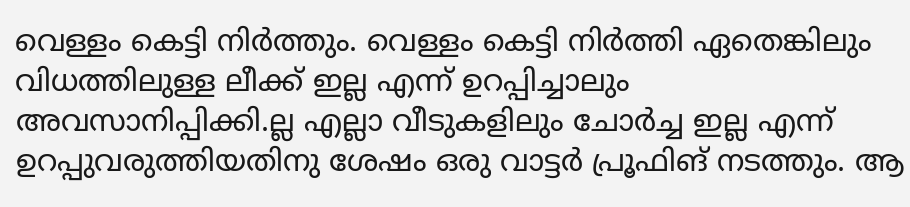വെള്ളം കെട്ടി നിർത്തും. വെള്ളം കെട്ടി നിർത്തി ഏതെങ്കിലും വിധത്തിലുള്ള ലീക്ക് ഇല്ല എന്ന് ഉറപ്പിച്ചാലും അവസാനിപ്പിക്കി.ല്ല എല്ലാ വീടുകളിലും ചോർച്ച ഇല്ല എന്ന് ഉറപ്പുവരുത്തിയതിനു ശേഷം ഒരു വാട്ടർ പ്രൂഫിങ് നടത്തും. ആ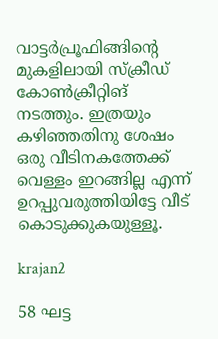വാട്ടർപ്രൂഫിങ്ങിന്റെ മുകളിലായി സ്ക്രീഡ് കോൺക്രീറ്റിങ് നടത്തും. ഇത്രയും കഴിഞ്ഞതിനു ശേഷം ഒരു വീടിനകത്തേക്ക് വെള്ളം ഇറങ്ങില്ല എന്ന് ഉറപ്പുവരുത്തിയിട്ടേ വീട് കൊടുക്കുകയുള്ളൂ.

krajan2

58 ഘട്ട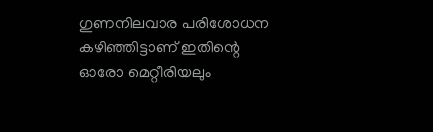ഗുണനിലവാര പരിശോധന കഴിഞ്ഞിട്ടാണ് ഇതിന്റെ ഓരോ മെറ്റീരിയലും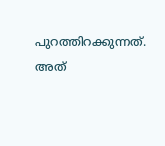പുറത്തിറക്കുന്നത്. അത്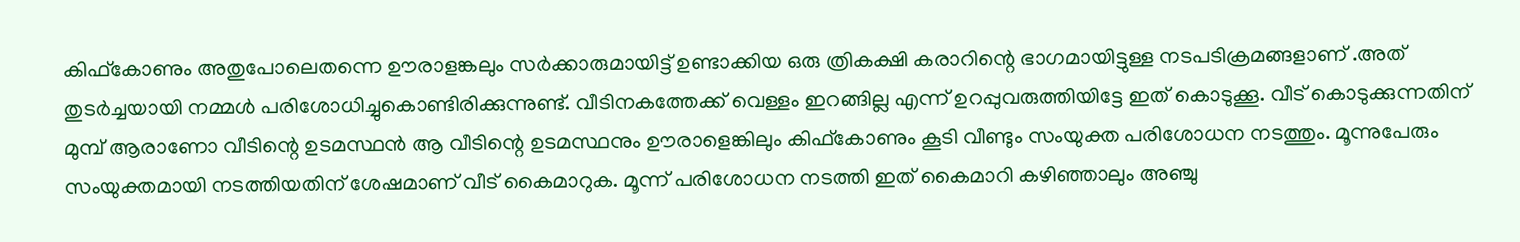കിഫ്കോണും അതുപോലെതന്നെ ഊരാളങ്കലും സർക്കാരുമായിട്ട് ഉണ്ടാക്കിയ ഒരു ത്രികക്ഷി കരാറിന്റെ ഭാഗമായിട്ടുള്ള നടപടിക്രമങ്ങളാണ് .അത് തുടർച്ചയായി നമ്മൾ പരിശോധിച്ചുകൊണ്ടിരിക്കുന്നുണ്ട്. വീടിനകത്തേക്ക് വെള്ളം ഇറങ്ങില്ല എന്ന് ഉറപ്പുവരുത്തിയിട്ടേ ഇത് കൊടുക്കൂ. വീട് കൊടുക്കുന്നതിന് മുമ്പ് ആരാണോ വീടിന്റെ ഉടമസ്ഥൻ ആ വീടിന്റെ ഉടമസ്ഥനും ഊരാളെങ്കിലും കിഫ്കോണും കൂടി വീണ്ടും സംയുക്ത പരിശോധന നടത്തും. മൂന്നുപേരും സംയുക്തമായി നടത്തിയതിന് ശേഷമാണ് വീട് കൈമാറുക. മൂന്ന് പരിശോധന നടത്തി ഇത് കൈമാറി കഴിഞ്ഞാലും അഞ്ചു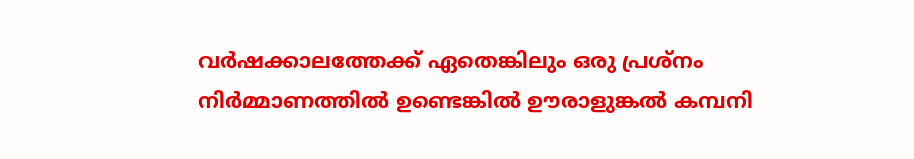വർഷക്കാലത്തേക്ക് ഏതെങ്കിലും ഒരു പ്രശ്നം നിർമ്മാണത്തിൽ ഉണ്ടെങ്കിൽ ഊരാളുങ്കൽ കമ്പനി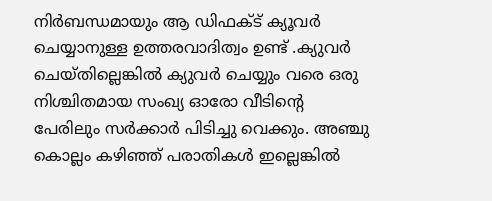നിർബന്ധമായും ആ ഡിഫക്ട് ക്യൂവർ ചെയ്യാനുള്ള ഉത്തരവാദിത്വം ഉണ്ട് .ക്യുവർ ചെയ്തില്ലെങ്കിൽ ക്യുവർ ചെയ്യും വരെ ഒരു നിശ്ചിതമായ സംഖ്യ ഓരോ വീടിന്റെ പേരിലും സർക്കാർ പിടിച്ചു വെക്കും. അഞ്ചു കൊല്ലം കഴിഞ്ഞ് പരാതികൾ ഇല്ലെങ്കിൽ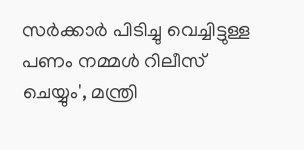സർക്കാർ പിടിച്ചു വെച്ചിട്ടുള്ള പണം നമ്മൾ റിലീസ് ചെയ്യും', മന്ത്രി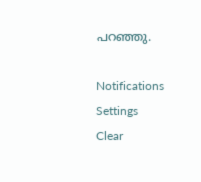പറഞ്ഞു.

Notifications
Settings
Clear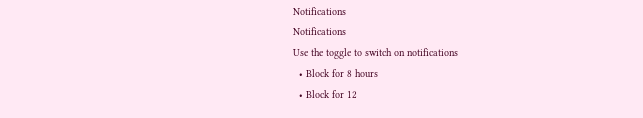Notifications
Notifications
Use the toggle to switch on notifications
  • Block for 8 hours
  • Block for 12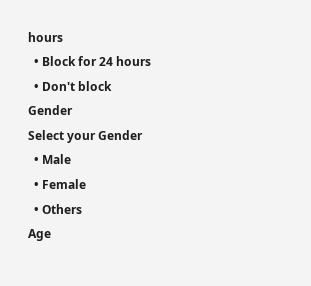hours
  • Block for 24 hours
  • Don't block
Gender
Select your Gender
  • Male
  • Female
  • Others
Age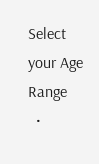Select your Age Range
  •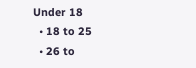Under 18
  • 18 to 25
  • 26 to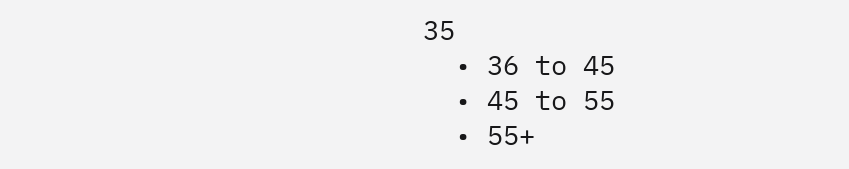35
  • 36 to 45
  • 45 to 55
  • 55+